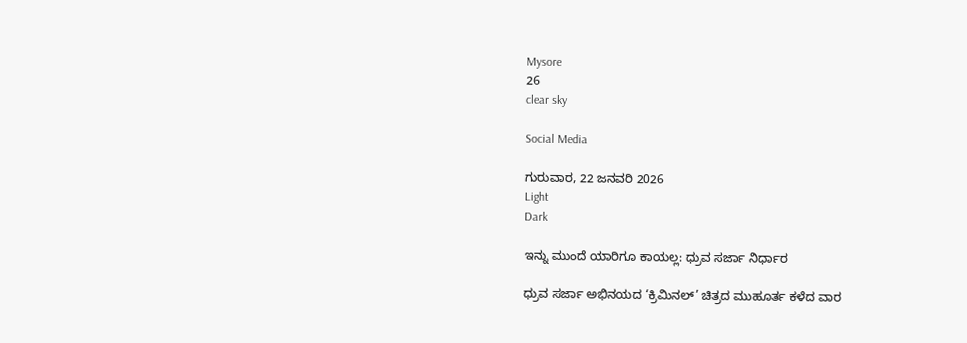Mysore
26
clear sky

Social Media

ಗುರುವಾರ, 22 ಜನವರಿ 2026
Light
Dark

ಇನ್ನು ಮುಂದೆ ಯಾರಿಗೂ ಕಾಯಲ್ಲ: ಧ್ರುವ ಸರ್ಜಾ ನಿರ್ಧಾರ

ಧ್ರುವ ಸರ್ಜಾ ಅಭಿನಯದ ‘ಕ್ರಿಮಿನಲ್‍’ ಚಿತ್ರದ ಮುಹೂರ್ತ ಕಳೆದ ವಾರ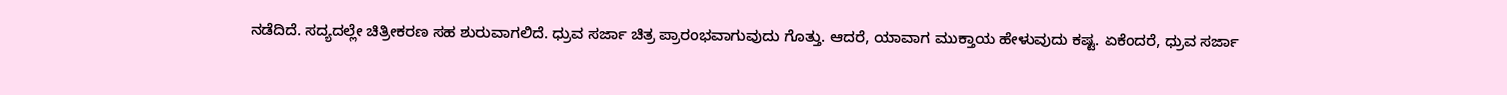ನಡೆದಿದೆ. ಸದ್ಯದಲ್ಲೇ ಚಿತ್ರೀಕರಣ ಸಹ ಶುರುವಾಗಲಿದೆ. ಧ್ರುವ ಸರ್ಜಾ ಚಿತ್ರ ಪ್ರಾರಂಭವಾಗುವುದು ಗೊತ್ತು. ಆದರೆ, ಯಾವಾಗ ಮುಕ್ತಾಯ ಹೇಳುವುದು ಕಷ್ಟ. ಏಕೆಂದರೆ, ಧ್ರುವ ಸರ್ಜಾ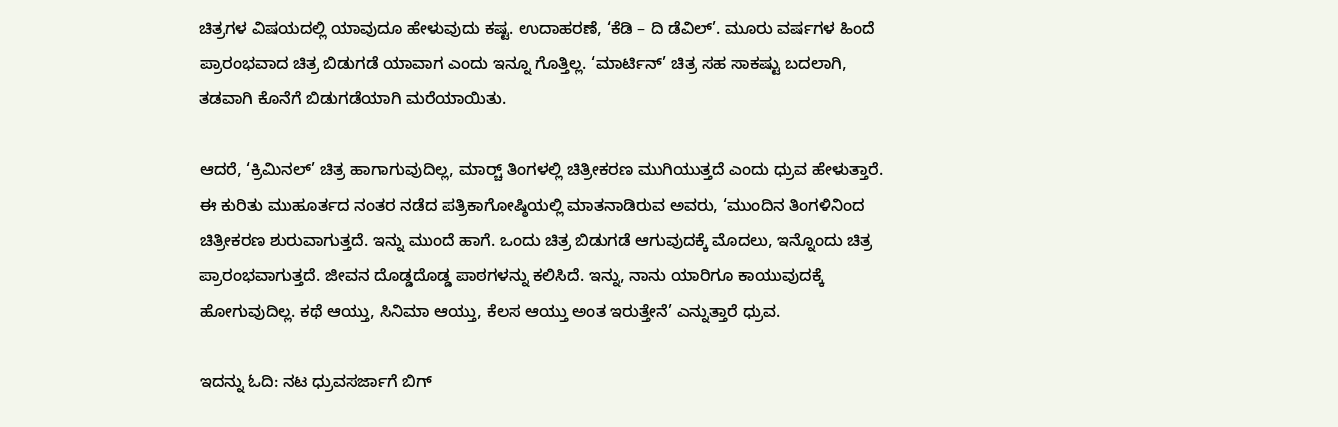ಚಿತ್ರಗಳ ವಿಷಯದಲ್ಲಿ ಯಾವುದೂ ಹೇಳುವುದು ಕಷ್ಟ. ಉದಾಹರಣೆ, ‘ಕೆಡಿ – ದಿ ಡೆವಿಲ್‍’. ಮೂರು ವರ್ಷಗಳ ಹಿಂದೆ ಪ್ರಾರಂಭವಾದ ಚಿತ್ರ ಬಿಡುಗಡೆ ಯಾವಾಗ ಎಂದು ಇನ್ನೂ ಗೊತ್ತಿಲ್ಲ. ‘ಮಾರ್ಟಿನ್‍’ ಚಿತ್ರ ಸಹ ಸಾಕಷ್ಟು ಬದಲಾಗಿ, ತಡವಾಗಿ ಕೊನೆಗೆ ಬಿಡುಗಡೆಯಾಗಿ ಮರೆಯಾಯಿತು.

ಆದರೆ, ‘ಕ್ರಿಮಿನಲ್‍’ ಚಿತ್ರ ಹಾಗಾಗುವುದಿಲ್ಲ, ಮಾರ್ಚ್‍ ತಿಂಗಳಲ್ಲಿ ಚಿತ್ರೀಕರಣ ಮುಗಿಯುತ್ತದೆ ಎಂದು ಧ್ರುವ ಹೇಳುತ್ತಾರೆ. ಈ ಕುರಿತು ಮುಹೂರ್ತದ ನಂತರ ನಡೆದ ಪತ್ರಿಕಾಗೋಷ್ಠಿಯಲ್ಲಿ ಮಾತನಾಡಿರುವ ಅವರು, ‘ಮುಂದಿನ ತಿಂಗಳಿನಿಂದ ಚಿತ್ರೀಕರಣ ಶುರುವಾಗುತ್ತದೆ. ಇನ್ನು ಮುಂದೆ ಹಾಗೆ. ಒಂದು ಚಿತ್ರ ಬಿಡುಗಡೆ ಆಗುವುದಕ್ಕೆ ಮೊದಲು, ಇನ್ನೊಂದು ಚಿತ್ರ ಪ್ರಾರಂಭವಾಗುತ್ತದೆ. ಜೀವನ ದೊಡ್ಡದೊಡ್ಡ ಪಾಠಗಳನ್ನು ಕಲಿಸಿದೆ. ಇನ್ನು, ನಾನು ಯಾರಿಗೂ ಕಾಯುವುದಕ್ಕೆ ಹೋಗುವುದಿಲ್ಲ. ಕಥೆ ಆಯ್ತು, ಸಿನಿಮಾ ಆಯ್ತು, ಕೆಲಸ ಆಯ್ತು ಅಂತ ಇರುತ್ತೇನೆ’ ಎನ್ನುತ್ತಾರೆ ಧ್ರುವ.

ಇದನ್ನು ಓದಿ: ನಟ ಧ್ರುವಸರ್ಜಾಗೆ ಬಿಗ್‌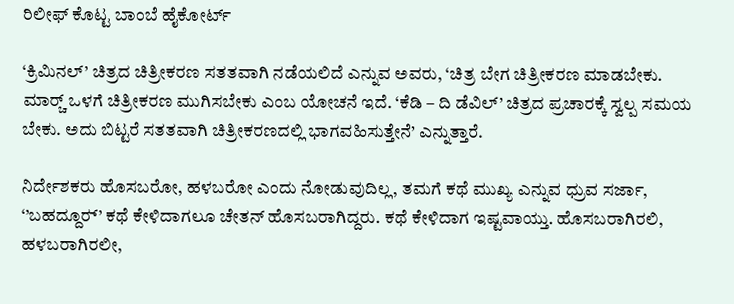ರಿಲೀಫ್‌ ಕೊಟ್ಟ ಬಾಂಬೆ ಹೈಕೋರ್ಟ್‌

‘ಕ್ರಿಮಿನಲ್‍’ ಚಿತ್ರದ ಚಿತ್ರೀಕರಣ ಸತತವಾಗಿ ನಡೆಯಲಿದೆ ಎನ್ನುವ ಅವರು, ‘ಚಿತ್ರ ಬೇಗ ಚಿತ್ರೀಕರಣ ಮಾಡಬೇಕು. ಮಾರ್ಚ್‍ ಒಳಗೆ ಚಿತ್ರೀಕರಣ ಮುಗಿಸಬೇಕು ಎಂಬ ಯೋಚನೆ ಇದೆ. ‘ಕೆಡಿ – ದಿ ಡೆವಿಲ್‍’ ಚಿತ್ರದ ಪ್ರಚಾರಕ್ಕೆ ಸ್ವಲ್ಪ ಸಮಯ ಬೇಕು. ಅದು ಬಿಟ್ಟರೆ ಸತತವಾಗಿ ಚಿತ್ರೀಕರಣದಲ್ಲಿ ಭಾಗವಹಿಸುತ್ತೇನೆ’ ಎನ್ನುತ್ತಾರೆ.

ನಿರ್ದೇಶಕರು ಹೊಸಬರೋ, ಹಳಬರೋ ಎಂದು ನೋಡುವುದಿಲ್ಲ, ತಮಗೆ ಕಥೆ ಮುಖ್ಯ ಎನ್ನುವ ಧ್ರುವ ಸರ್ಜಾ, ‘’ಬಹದ್ದೂರ್‍’ ಕಥೆ ಕೇಳಿದಾಗಲೂ ಚೇತನ್ ಹೊಸಬರಾಗಿದ್ದರು. ಕಥೆ ಕೇಳಿದಾಗ ಇಷ್ಟವಾಯ್ತು. ಹೊಸಬರಾಗಿರಲಿ, ಹಳಬರಾಗಿರಲೀ,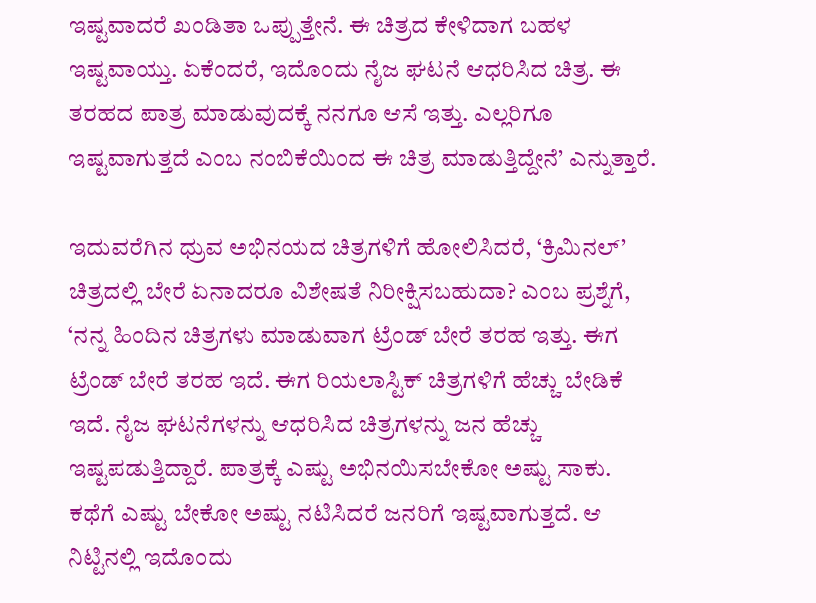ಇಷ್ಟವಾದರೆ ಖಂಡಿತಾ ಒಪ್ಪುತ್ತೇನೆ. ಈ ಚಿತ್ರದ ಕೇಳಿದಾಗ ಬಹಳ ಇಷ್ಟವಾಯ್ತು. ಏಕೆಂದರೆ, ಇದೊಂದು ನೈಜ ಘಟನೆ ಆಧರಿಸಿದ ಚಿತ್ರ. ಈ ತರಹದ ಪಾತ್ರ ಮಾಡುವುದಕ್ಕೆ ನನಗೂ ಆಸೆ ಇತ್ತು. ಎಲ್ಲರಿಗೂ ಇಷ್ಟವಾಗುತ್ತದೆ ಎಂಬ ನಂಬಿಕೆಯಿಂದ ಈ ಚಿತ್ರ ಮಾಡುತ್ತಿದ್ದೇನೆ’ ಎನ್ನುತ್ತಾರೆ.

ಇದುವರೆಗಿನ ಧ್ರುವ ಅಭಿನಯದ ಚಿತ್ರಗಳಿಗೆ ಹೋಲಿಸಿದರೆ, ‘ಕ್ರಿಮಿನಲ್‍’ ಚಿತ್ರದಲ್ಲಿ ಬೇರೆ ಏನಾದರೂ ವಿಶೇಷತೆ ನಿರೀಕ್ಷಿಸಬಹುದಾ? ಎಂಬ ಪ್ರಶ್ನೆಗೆ, ‘ನನ್ನ ಹಿಂದಿನ ಚಿತ್ರಗಳು ಮಾಡುವಾಗ ಟ್ರೆಂಡ್‍ ಬೇರೆ ತರಹ ಇತ್ತು. ಈಗ ಟ್ರೆಂಡ್‍ ಬೇರೆ ತರಹ ಇದೆ. ಈಗ ರಿಯಲಾಸ್ಟಿಕ್‍ ಚಿತ್ರಗಳಿಗೆ ಹೆಚ್ಚು ಬೇಡಿಕೆ ಇದೆ. ನೈಜ ಘಟನೆಗಳನ್ನು ಆಧರಿಸಿದ ಚಿತ್ರಗಳನ್ನು ಜನ ಹೆಚ್ಚು ಇಷ್ಟಪಡುತ್ತಿದ್ದಾರೆ. ಪಾತ್ರಕ್ಕೆ ಎಷ್ಟು ಅಭಿನಯಿಸಬೇಕೋ ಅಷ್ಟು ಸಾಕು. ಕಥೆಗೆ ಎಷ್ಟು ಬೇಕೋ ಅಷ್ಟು ನಟಿಸಿದರೆ ಜನರಿಗೆ ಇಷ್ಟವಾಗುತ್ತದೆ. ಆ ನಿಟ್ಟಿನಲ್ಲಿ ಇದೊಂದು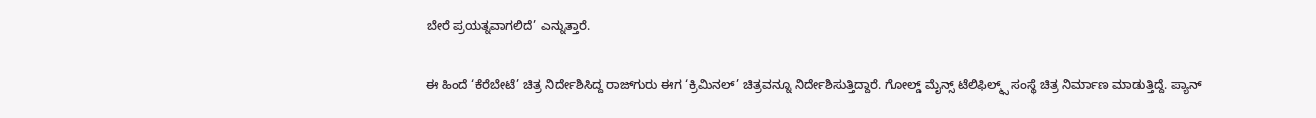ಬೇರೆ ಪ್ರಯತ್ನವಾಗಲಿದೆ’ ಎನ್ನುತ್ತಾರೆ.

ಈ ಹಿಂದೆ ‘ಕೆರೆಬೇಟೆ’ ಚಿತ್ರ ನಿರ್ದೇಶಿಸಿದ್ದ ರಾಜ್‍ಗುರು ಈಗ ‘ಕ್ರಿಮಿನಲ್’ ಚಿತ್ರವನ್ನೂ ನಿರ್ದೇಶಿಸುತ್ತಿದ್ದಾರೆ. ಗೋಲ್ಡ್ ಮೈನ್ಸ್ ಟೆಲಿಫಿಲ್ಮ್ಸ್ ಸಂಸ್ಥೆ ಚಿತ್ರ ನಿರ್ಮಾಣ ಮಾಡುತ್ತಿದ್ದೆ. ಪ್ಯಾನ್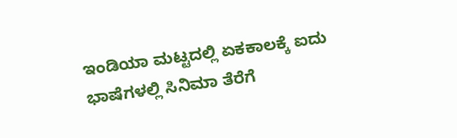ಇಂಡಿಯಾ ಮಟ್ಟದಲ್ಲಿ ಏಕಕಾಲಕ್ಕೆ ಐದು ಭಾಷೆಗಳಲ್ಲಿ ಸಿನಿಮಾ ತೆರೆಗೆ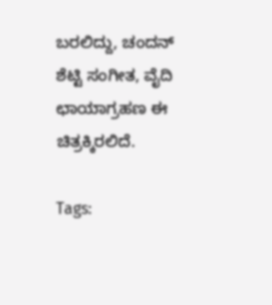ಬರಲಿದ್ದು, ಚಂದನ್ ಶೆಟ್ಟಿ ಸಂಗೀತ, ವೈದಿ ಛಾಯಾಗ್ರಹಣ ಈ ಚಿತ್ರಕ್ಕಿರಲಿದೆ.

Tags: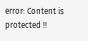error: Content is protected !!